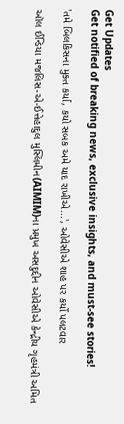Get Updates
Get notified of breaking news, exclusive insights, and must-see stories!

'તમે બિલકિસના મુક્ત કર્યા, કયો સબક અમે યાદ રાખીએ...', ઓવેસીએ શાહ પર કર્યો પલટવાર

ઑલ ઈન્ડિયા મજલિસ-એ-ઈત્તેહાદુલ મુસ્લિમીન(AIMIM)ના પ્રમુખ અસદુદ્દીન ઓવેસીએ કેન્દ્રીય ગૃહમંત્રી અમિત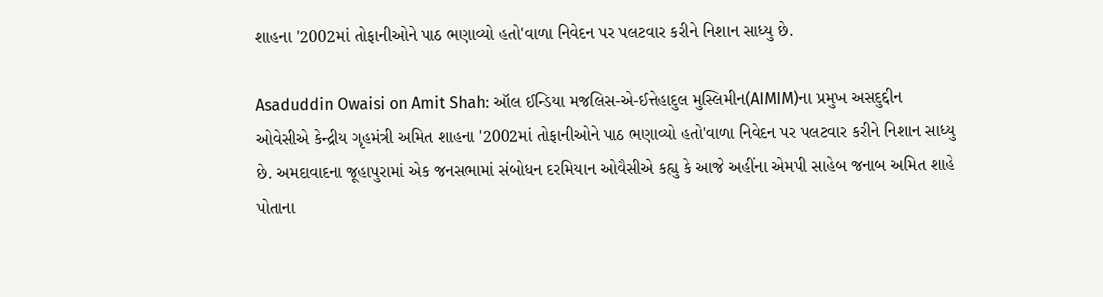શાહના '2002માં તોફાનીઓને પાઠ ભણાવ્યો હતો'વાળા નિવેદન પર પલટવાર કરીને નિશાન સાધ્યુ છે.

Asaduddin Owaisi on Amit Shah: ઑલ ઈન્ડિયા મજલિસ-એ-ઈત્તેહાદુલ મુસ્લિમીન(AIMIM)ના પ્રમુખ અસદુદ્દીન ઓવેસીએ કેન્દ્રીય ગૃહમંત્રી અમિત શાહના '2002માં તોફાનીઓને પાઠ ભણાવ્યો હતો'વાળા નિવેદન પર પલટવાર કરીને નિશાન સાધ્યુ છે. અમદાવાદના જૂહાપુરામાં એક જનસભામાં સંબોધન દરમિયાન ઓવૈસીએ કહ્યુ કે આજે અહીંના એમપી સાહેબ જનાબ અમિત શાહે પોતાના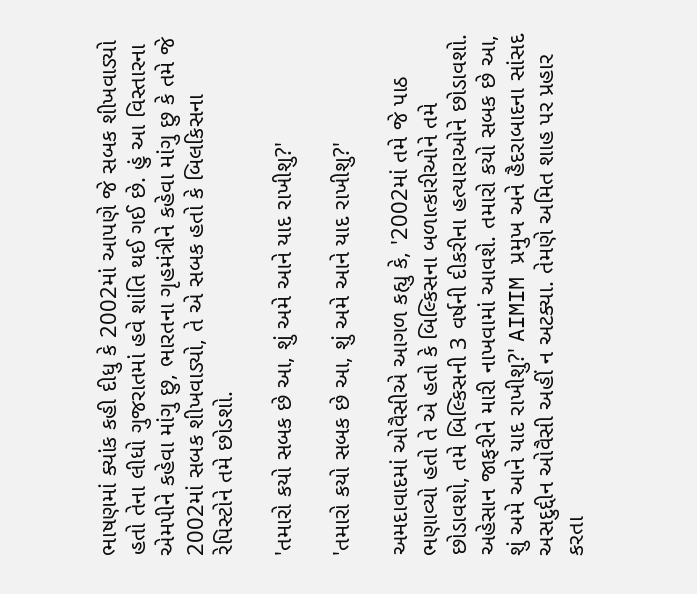ભાષણમાં ક્યાંક કહી દીધુ કે 2002માં આપણે જે સબક શીખવાડ્યો હતો તેના લીધો ગુજરાતમાં હવે શાંતિ થઈ ગઈ છે. હું આ વિસ્તારના એમપીને કહેવા માંગુ છુ, ભારતના ગૃહમંત્રીને કહેવા માંગુ છુ કે તમે જે 2002માં સબક શીખવાડ્યો, તે એ સબક હતો કે બિલકિસના રેપિસ્ટોને તમે છોડશો.

'તમારો કયો સબક છે આ, શું અમે આને યાદ રાખીશુ?'

'તમારો કયો સબક છે આ, શું અમે આને યાદ રાખીશુ?'

અમદાવાદમાં ઓવૈસીએ આગળ કહ્યુ કે, '2002માં તમે જે પાઠ ભણાવ્યો હતો તે એ હતો કે બિલ્કિસના બળાત્કારીઓને તમે છોડાવશો, તમે બિલ્કિસની 3 વર્ષની દીકરીના હત્યારાઓને છોડાવશો. અહેસાન જાફરીને મારી નાખવામાં આવશે. તમારો કયો સબક છે આ, શું અમે આને યાદ રાખીશુ?' AIMIM પ્રમુખ અને હૈદરાબાદના સાંસદ અસદુદ્દીન ઓવૈસી અહીં ન અટક્યા. તેમણે અમિત શાહ પર પ્રહાર કરતા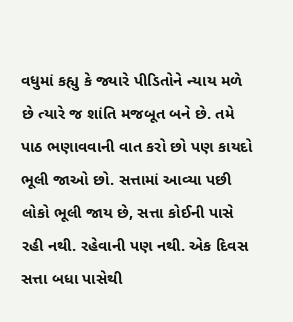વધુમાં કહ્યુ કે જ્યારે પીડિતોને ન્યાય મળે છે ત્યારે જ શાંતિ મજબૂત બને છે. તમે પાઠ ભણાવવાની વાત કરો છો પણ કાયદો ભૂલી જાઓ છો. સત્તામાં આવ્યા પછી લોકો ભૂલી જાય છે, સત્તા કોઈની પાસે રહી નથી. રહેવાની પણ નથી. એક દિવસ સત્તા બધા પાસેથી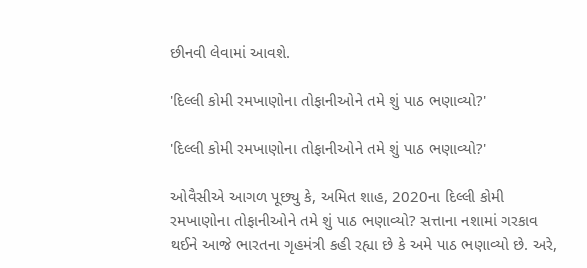છીનવી લેવામાં આવશે.

'દિલ્લી કોમી રમખાણોના તોફાનીઓને તમે શું પાઠ ભણાવ્યો?'

'દિલ્લી કોમી રમખાણોના તોફાનીઓને તમે શું પાઠ ભણાવ્યો?'

ઓવૈસીએ આગળ પૂછ્યુ કે, અમિત શાહ, 2020ના દિલ્લી કોમી રમખાણોના તોફાનીઓને તમે શું પાઠ ભણાવ્યો? સત્તાના નશામાં ગરકાવ થઈને આજે ભારતના ગૃહમંત્રી કહી રહ્યા છે કે અમે પાઠ ભણાવ્યો છે. અરે,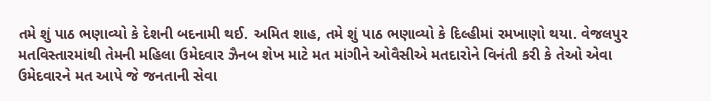તમે શું પાઠ ભણાવ્યો કે દેશની બદનામી થઈ. અમિત શાહ, તમે શું પાઠ ભણાવ્યો કે દિલ્હીમાં રમખાણો થયા. વેજલપુર મતવિસ્તારમાંથી તેમની મહિલા ઉમેદવાર ઝૈનબ શેખ માટે મત માંગીને ઓવૈસીએ મતદારોને વિનંતી કરી કે તેઓ એવા ઉમેદવારને મત આપે જે જનતાની સેવા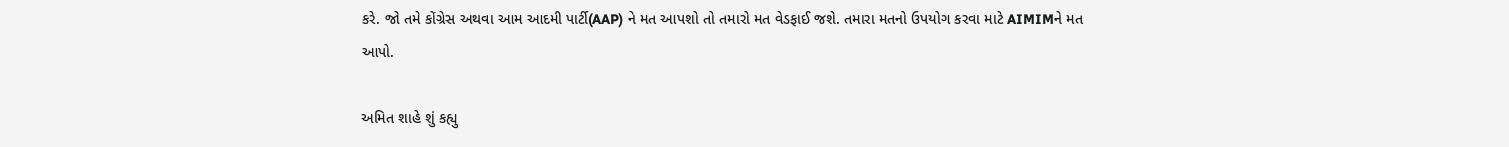કરે. જો તમે કોંગ્રેસ અથવા આમ આદમી પાર્ટી(AAP) ને મત આપશો તો તમારો મત વેડફાઈ જશે. તમારા મતનો ઉપયોગ કરવા માટે AIMIMને મત આપો.

અમિત શાહે શું કહ્યુ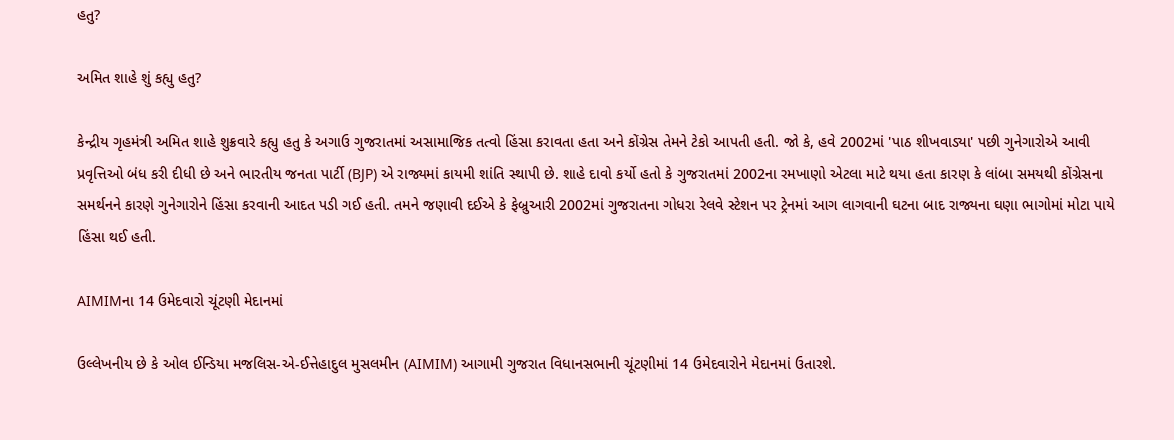હતુ?

અમિત શાહે શું કહ્યુ હતુ?

કેન્દ્રીય ગૃહમંત્રી અમિત શાહે શુક્રવારે કહ્યુ હતુ કે અગાઉ ગુજરાતમાં અસામાજિક તત્વો હિંસા કરાવતા હતા અને કોંગ્રેસ તેમને ટેકો આપતી હતી. જો કે, હવે 2002માં 'પાઠ શીખવાડ્યા' પછી ગુનેગારોએ આવી પ્રવૃત્તિઓ બંધ કરી દીધી છે અને ભારતીય જનતા પાર્ટી (BJP) એ રાજ્યમાં કાયમી શાંતિ સ્થાપી છે. શાહે દાવો કર્યો હતો કે ગુજરાતમાં 2002ના રમખાણો એટલા માટે થયા હતા કારણ કે લાંબા સમયથી કોંગ્રેસના સમર્થનને કારણે ગુનેગારોને હિંસા કરવાની આદત પડી ગઈ હતી. તમને જણાવી દઈએ કે ફેબ્રુઆરી 2002માં ગુજરાતના ગોધરા રેલવે સ્ટેશન પર ટ્રેનમાં આગ લાગવાની ઘટના બાદ રાજ્યના ઘણા ભાગોમાં મોટા પાયે હિંસા થઈ હતી.

AIMIMના 14 ઉમેદવારો ચૂંટણી મેદાનમાં

ઉલ્લેખનીય છે કે ઓલ ઈન્ડિયા મજલિસ-એ-ઈત્તેહાદુલ મુસલમીન (AIMIM) આગામી ગુજરાત વિધાનસભાની ચૂંટણીમાં 14 ઉમેદવારોને મેદાનમાં ઉતારશે.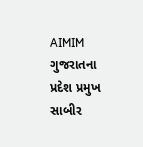AIMIM ગુજરાતના પ્રદેશ પ્રમુખ સાબીર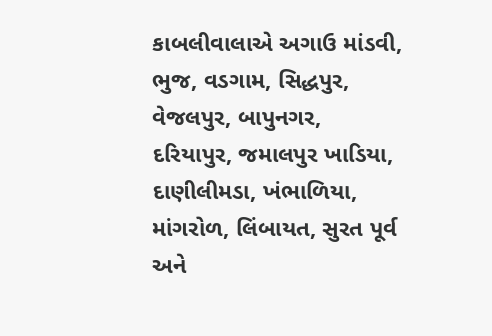કાબલીવાલાએ અગાઉ માંડવી, ભુજ, વડગામ, સિદ્ધપુર, વેજલપુર, બાપુનગર, દરિયાપુર, જમાલપુર ખાડિયા, દાણીલીમડા, ખંભાળિયા, માંગરોળ, લિંબાયત, સુરત પૂર્વ અને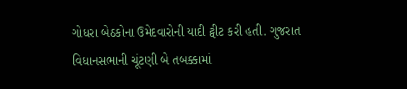ગોધરા બેઠકોના ઉમેદવારોની યાદી ટ્વીટ કરી હતી. ગુજરાત વિધાનસભાની ચૂંટણી બે તબક્કામાં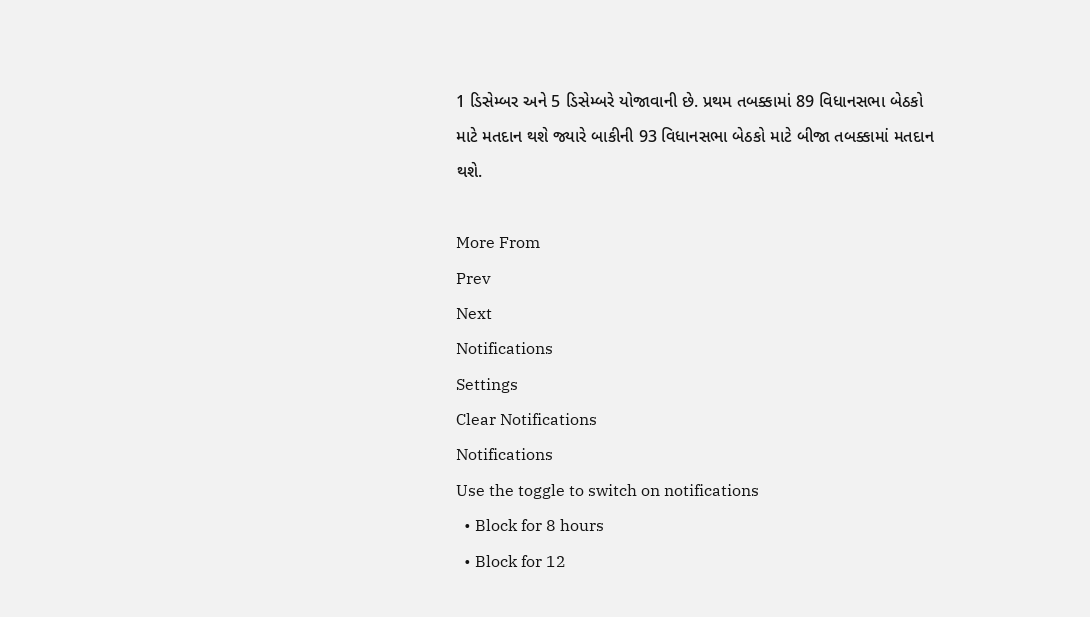1 ડિસેમ્બર અને 5 ડિસેમ્બરે યોજાવાની છે. પ્રથમ તબક્કામાં 89 વિધાનસભા બેઠકો માટે મતદાન થશે જ્યારે બાકીની 93 વિધાનસભા બેઠકો માટે બીજા તબક્કામાં મતદાન થશે.

More From
Prev
Next
Notifications
Settings
Clear Notifications
Notifications
Use the toggle to switch on notifications
  • Block for 8 hours
  • Block for 12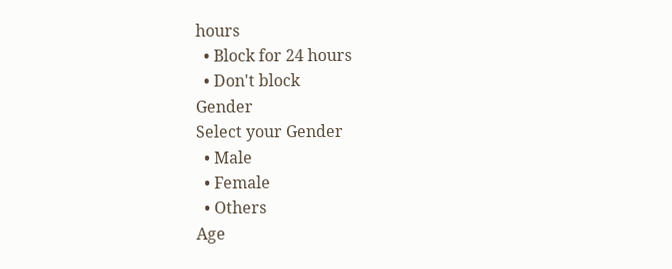hours
  • Block for 24 hours
  • Don't block
Gender
Select your Gender
  • Male
  • Female
  • Others
Age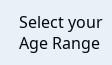Select your Age Range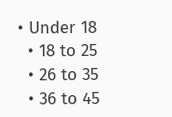• Under 18
  • 18 to 25
  • 26 to 35
  • 36 to 45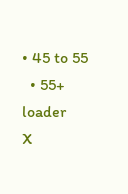• 45 to 55
  • 55+
loader
X